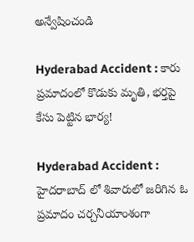అన్వేషించండి

Hyderabad Accident : కారు ప్రమాదంలో కొడుకు మృతి, భర్తపై కేసు పెట్టిన భార్య!

Hyderabad Accident : హైదరాబాద్ లో శివారులో జరిగిన ఓ ప్రమాదం చర్చనీయాంశంగా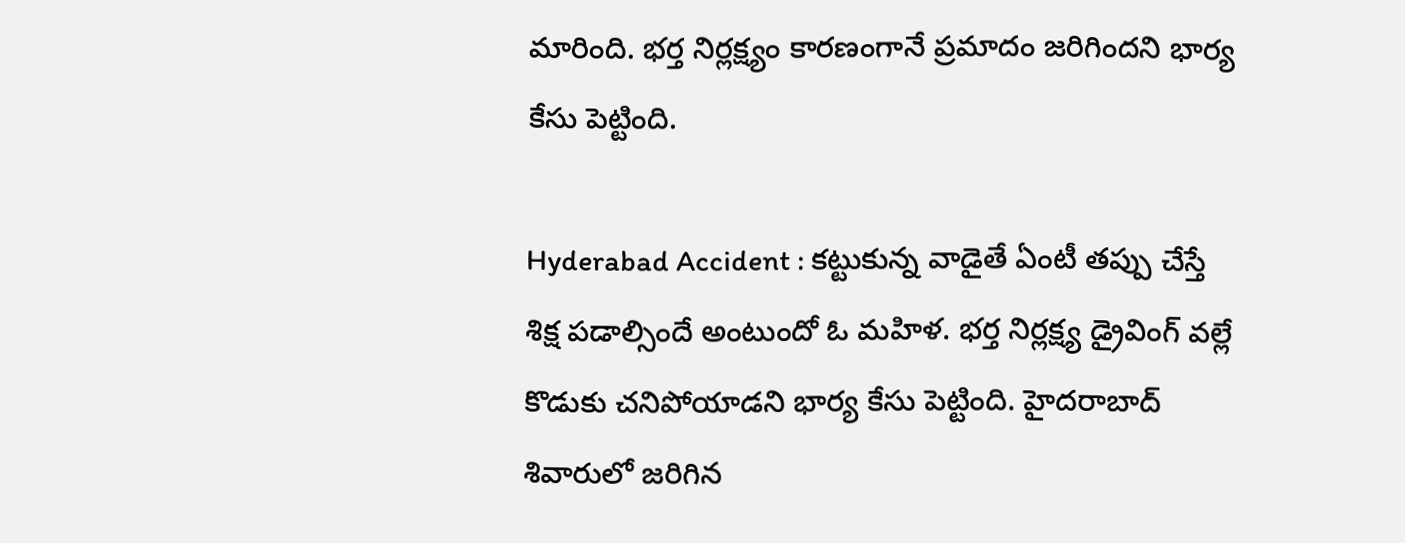మారింది. భర్త నిర్లక్ష్యం కారణంగానే ప్రమాదం జరిగిందని భార్య కేసు పెట్టింది.

Hyderabad Accident : కట్టుకున్న వాడైతే ఏంటీ తప్పు చేస్తే శిక్ష పడాల్సిందే అంటుందో ఓ మహిళ. భర్త నిర్లక్ష్య డ్రైవింగ్ వల్లే కొడుకు చనిపోయాడని భార్య కేసు పెట్టింది. హైదరాబాద్ శివారులో జరిగిన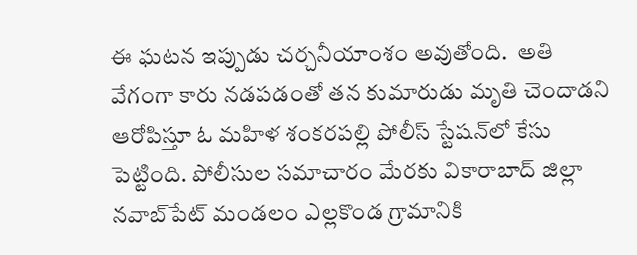ఈ ఘటన ఇప్పుడు చర్చనీయాంశం అవుతోంది.  అతి వేగంగా కారు నడపడంతో తన కుమారుడు మృతి చెందాడని ఆరోపిస్తూ ఓ మహిళ శంకరపల్లి పోలీస్‌ స్టేషన్‌లో కేసు పెట్టింది. పోలీసుల సమాచారం మేరకు వికారాబాద్‌ జిల్లా నవాబ్‌పేట్‌ మండలం ఎల్లకొండ గ్రామానికి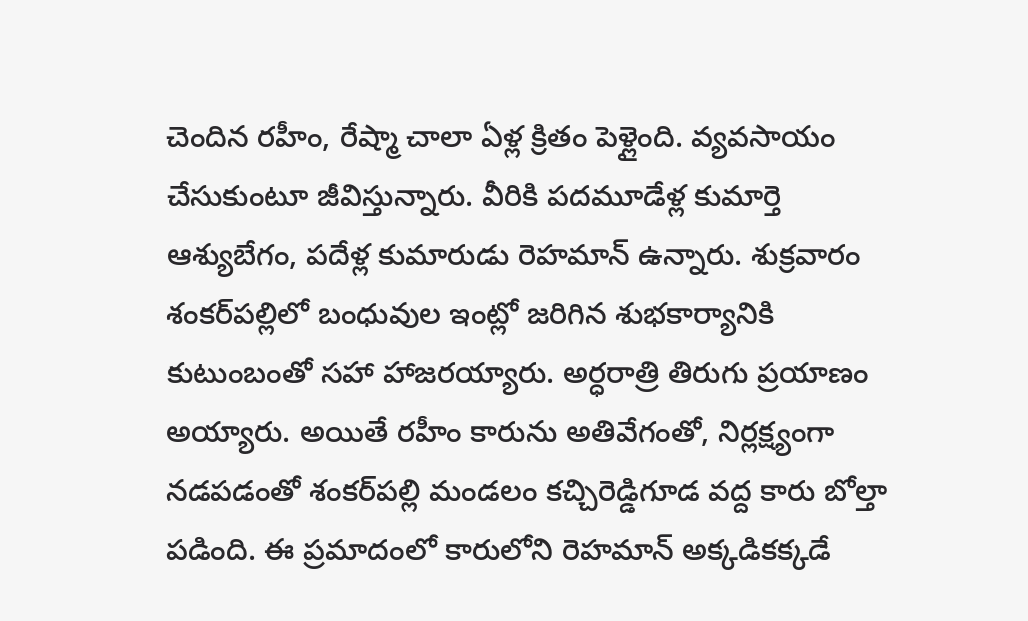చెందిన రహీం, రేష్మా చాలా ఏళ్ల క్రితం పెళ్లైంది. వ్యవసాయం చేసుకుంటూ జీవిస్తున్నారు. వీరికి పదమూడేళ్ల కుమార్తె ఆశ్యుబేగం, పదేళ్ల కుమారుడు రెహమాన్‌ ఉన్నారు. శుక్రవారం శంకర్‌పల్లిలో బంధువుల ఇంట్లో జరిగిన శుభకార్యానికి కుటుంబంతో సహా హాజరయ్యారు. అర్ధరాత్రి తిరుగు ప్రయాణం అయ్యారు. అయితే రహీం కారును అతివేగంతో, నిర్లక్ష్యంగా నడపడంతో శంకర్‌పల్లి మండలం కచ్చిరెడ్డిగూడ వద్ద కారు బోల్తా పడింది. ఈ ప్రమాదంలో కారులోని రెహమాన్‌ అక్కడికక్కడే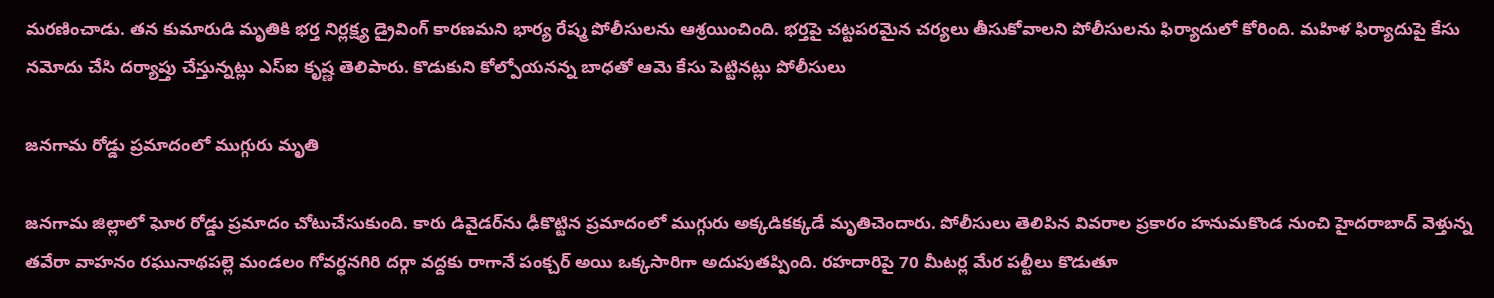మరణించాడు. తన కుమారుడి మృతికి భర్త నిర్లక్ష్య డ్రైవింగ్ కారణమని భార్య రేష్మ పోలీసులను ఆశ్రయించింది. భర్తపై చట్టపరమైన చర్యలు తీసుకోవాలని పోలీసులను ఫిర్యాదులో కోరింది. మహిళ ఫిర్యాదుపై కేసు నమోదు చేసి దర్యాప్తు చేస్తున్నట్లు ఎస్ఐ కృష్ణ తెలిపారు. కొడుకుని కోల్పోయనన్న బాధతో ఆమె కేసు పెట్టినట్లు పోలీసులు

జనగామ రోడ్డు ప్రమాదంలో ముగ్గురు మృతి

జనగామ జిల్లాలో ఘోర రోడ్డు ప్రమాదం చోటుచేసుకుంది. కారు డివైడర్‌ను ఢీకొట్టిన ప్రమాదంలో ముగ్గురు అక్కడికక్కడే మృతిచెందారు. పోలీసులు తెలిపిన వివరాల ప్రకారం హనుమకొండ నుంచి హైదరాబాద్‌ వెళ్తున్న తవేరా వాహనం రఘునాథపల్లె మండలం గోవర్ధనగిరి దర్గా వద్దకు రాగానే పంక్చర్ అయి ఒక్కసారిగా అదుపుతప్పింది. రహదారిపై 70 మీటర్ల మేర పల్టీలు కొడుతూ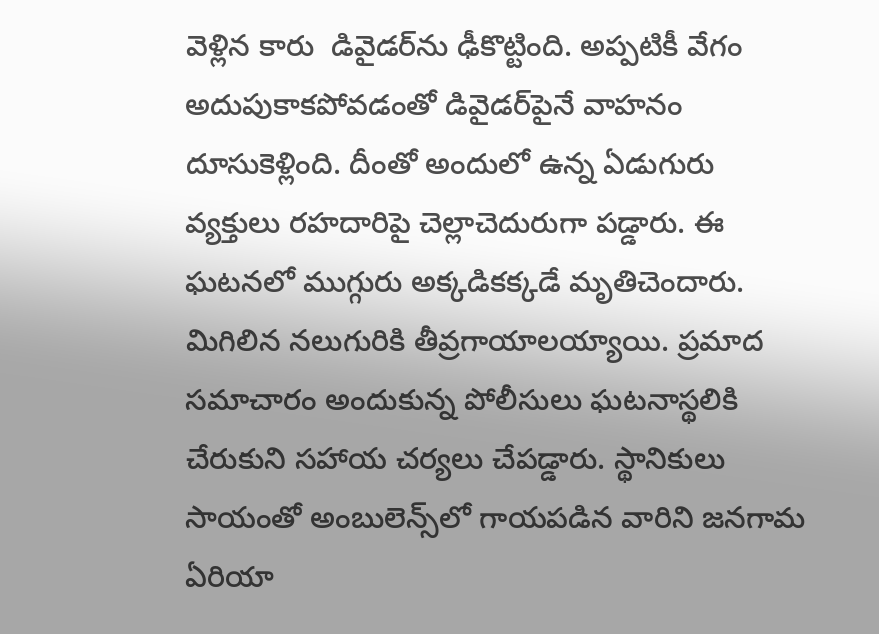వెళ్లిన కారు  డివైడర్‌ను ఢీకొట్టింది. అప్పటికీ వేగం అదుపుకాకపోవడంతో డివైడర్‌పైనే వాహనం దూసుకెళ్లింది. దీంతో అందులో ఉన్న ఏడుగురు వ్యక్తులు రహదారిపై చెల్లాచెదురుగా పడ్డారు. ఈ ఘటనలో ముగ్గురు అక్కడికక్కడే మృతిచెందారు. మిగిలిన నలుగురికి తీవ్రగాయాలయ్యాయి. ప్రమాద సమాచారం అందుకున్న పోలీసులు ఘటనాస్థలికి చేరుకుని సహాయ చర్యలు చేపడ్డారు. స్థానికులు సాయంతో అంబులెన్స్‌లో గాయపడిన వారిని జనగామ ఏరియా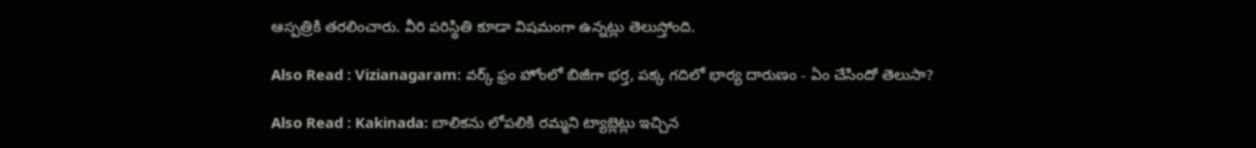ఆస్పత్రికి తరలించారు. వీరి పరిస్థితి కూడా విషమంగా ఉన్నట్లు తెలుస్తోంది.

Also Read : Vizianagaram: వర్క్ ఫ్రం హోంలో బిజీగా భర్త, పక్క గదిలో భార్య దారుణం - ఏం చేసిందో తెలుసా?

Also Read : Kakinada: బాలికను లోపలికి రమ్మని ట్యాబ్లెట్లు ఇచ్చిన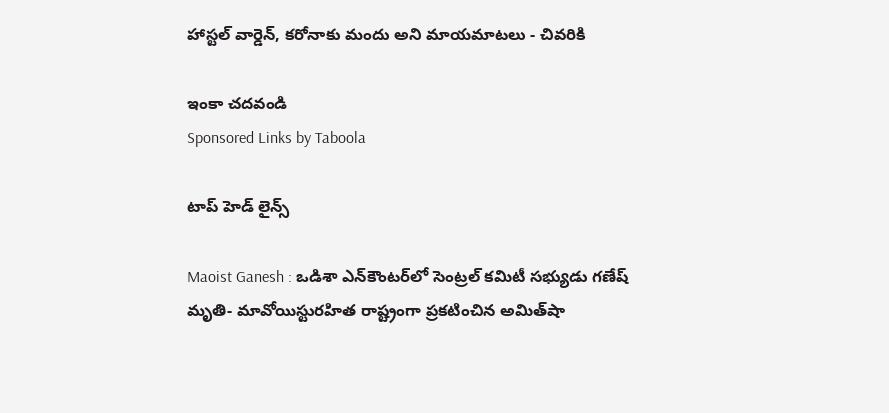హాస్టల్ వార్డెన్, కరోనాకు మందు అని మాయమాటలు - చివరికి

ఇంకా చదవండి
Sponsored Links by Taboola

టాప్ హెడ్ లైన్స్

Maoist Ganesh : ఒడిశా ఎన్‌కౌంటర్‌లో సెంట్రల్ కమిటీ సభ్యుడు గణేష్ మృతి- మావోయిస్టురహిత రాష్ట్రంగా ప్రకటించిన అమిత్‌షా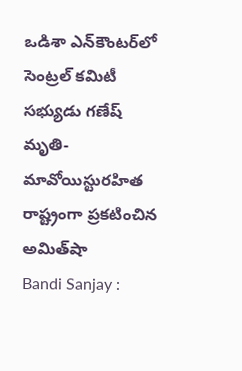ఒడిశా ఎన్‌కౌంటర్‌లో సెంట్రల్ కమిటీ సభ్యుడు గణేష్ మృతి- మావోయిస్టురహిత రాష్ట్రంగా ప్రకటించిన అమిత్‌షా
Bandi Sanjay :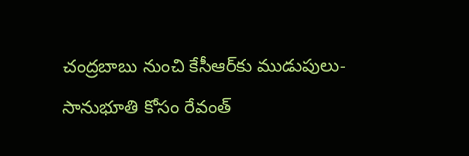చంద్రబాబు నుంచి కేసీఆర్‌కు ముడుపులు- సానుభూతి కోసం రేవంత్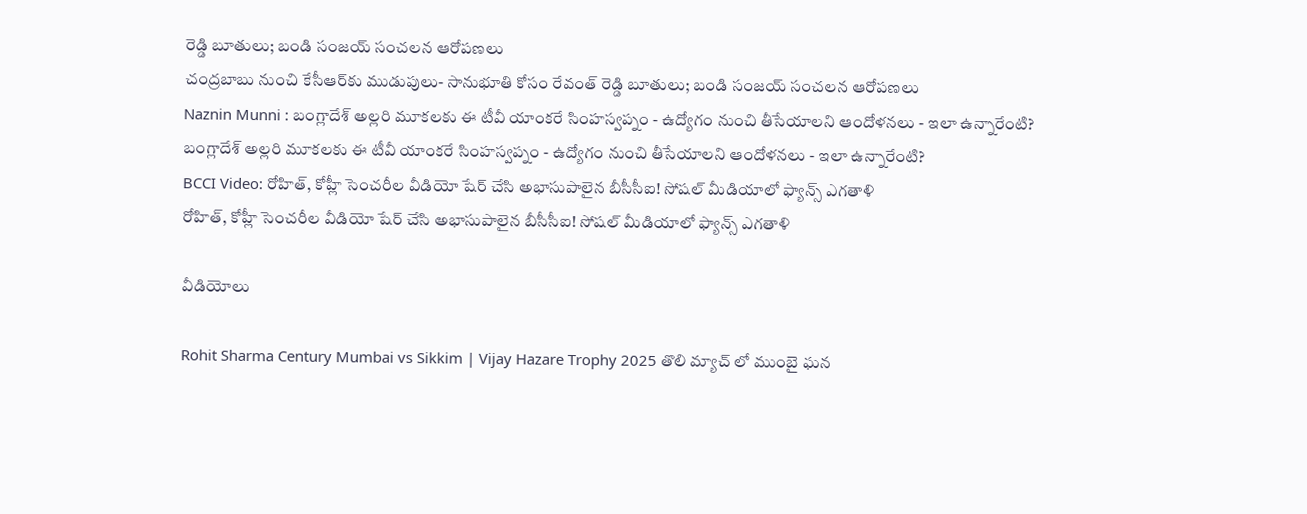రెడ్డి బూతులు; బండి సంజయ్‌ సంచలన ఆరోపణలు
చంద్రబాబు నుంచి కేసీఆర్‌కు ముడుపులు- సానుభూతి కోసం రేవంత్ రెడ్డి బూతులు; బండి సంజయ్‌ సంచలన ఆరోపణలు
Naznin Munni : బంగ్లాదేశ్ అల్లరి మూకలకు ఈ టీవీ యాంకరే సింహస్వప్నం - ఉద్యోగం నుంచి తీసేయాలని ఆందోళనలు - ఇలా ఉన్నారేంటి?
బంగ్లాదేశ్ అల్లరి మూకలకు ఈ టీవీ యాంకరే సింహస్వప్నం - ఉద్యోగం నుంచి తీసేయాలని ఆందోళనలు - ఇలా ఉన్నారేంటి?
BCCI Video: రోహిత్, కోహ్లీ సెంచరీల వీడియో షేర్ చేసి అభాసుపాలైన బీసీసీఐ! సోషల్ మీడియాలో ఫ్యాన్స్ ఎగతాళి
రోహిత్, కోహ్లీ సెంచరీల వీడియో షేర్ చేసి అభాసుపాలైన బీసీసీఐ! సోషల్ మీడియాలో ఫ్యాన్స్ ఎగతాళి

వీడియోలు

Rohit Sharma Century Mumbai vs Sikkim | Vijay Hazare Trophy 2025 తొలి మ్యాచ్ లో ముంబై ఘన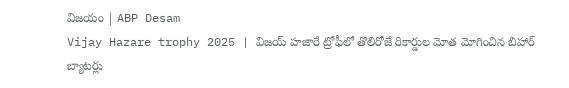విజయం | ABP Desam
Vijay Hazare trophy 2025 | విజయ్ హజారే ట్రోఫీలో తొలిరోజే రికార్డుల మోత మోగించిన బిహార్ బ్యాటర్లు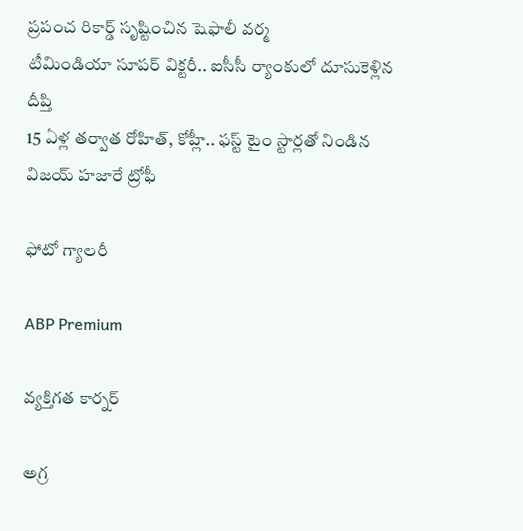ప్రపంచ రికార్డ్ సృష్టించిన షెఫాలీ వర్మ
టీమిండియా సూపర్ విక్టరీ.. ఐసీసీ ర్యాంకులో దూసుకెళ్లిన దీప్తి
15 ఏళ్ల తర్వాత రోహిత్, కోహ్లీ.. ఫస్ట్ టైం స్టార్లతో నిండిన విజయ్ హజారే ట్రోఫీ

ఫోటో గ్యాలరీ

ABP Premium

వ్యక్తిగత కార్నర్

అగ్ర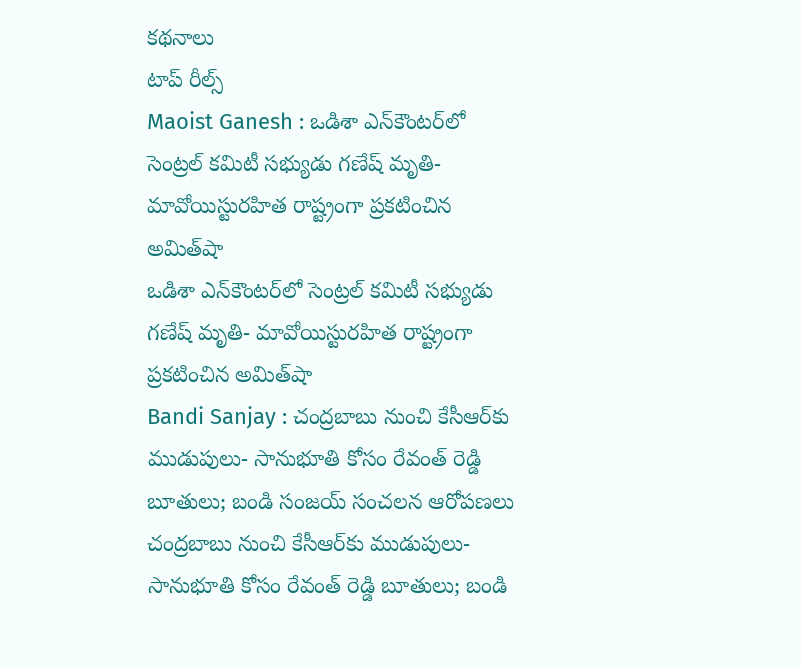కథనాలు
టాప్ రీల్స్
Maoist Ganesh : ఒడిశా ఎన్‌కౌంటర్‌లో సెంట్రల్ కమిటీ సభ్యుడు గణేష్ మృతి- మావోయిస్టురహిత రాష్ట్రంగా ప్రకటించిన అమిత్‌షా
ఒడిశా ఎన్‌కౌంటర్‌లో సెంట్రల్ కమిటీ సభ్యుడు గణేష్ మృతి- మావోయిస్టురహిత రాష్ట్రంగా ప్రకటించిన అమిత్‌షా
Bandi Sanjay : చంద్రబాబు నుంచి కేసీఆర్‌కు ముడుపులు- సానుభూతి కోసం రేవంత్ రెడ్డి బూతులు; బండి సంజయ్‌ సంచలన ఆరోపణలు
చంద్రబాబు నుంచి కేసీఆర్‌కు ముడుపులు- సానుభూతి కోసం రేవంత్ రెడ్డి బూతులు; బండి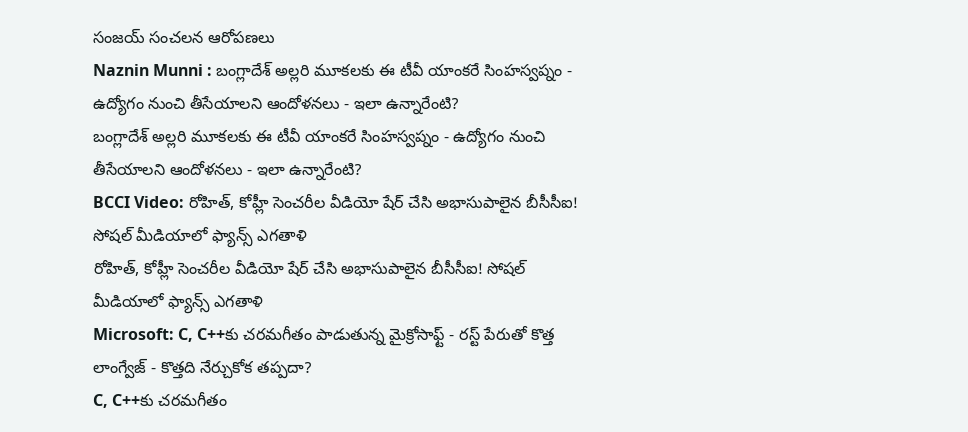సంజయ్‌ సంచలన ఆరోపణలు
Naznin Munni : బంగ్లాదేశ్ అల్లరి మూకలకు ఈ టీవీ యాంకరే సింహస్వప్నం - ఉద్యోగం నుంచి తీసేయాలని ఆందోళనలు - ఇలా ఉన్నారేంటి?
బంగ్లాదేశ్ అల్లరి మూకలకు ఈ టీవీ యాంకరే సింహస్వప్నం - ఉద్యోగం నుంచి తీసేయాలని ఆందోళనలు - ఇలా ఉన్నారేంటి?
BCCI Video: రోహిత్, కోహ్లీ సెంచరీల వీడియో షేర్ చేసి అభాసుపాలైన బీసీసీఐ! సోషల్ మీడియాలో ఫ్యాన్స్ ఎగతాళి
రోహిత్, కోహ్లీ సెంచరీల వీడియో షేర్ చేసి అభాసుపాలైన బీసీసీఐ! సోషల్ మీడియాలో ఫ్యాన్స్ ఎగతాళి
Microsoft: C, C++కు చరమగీతం పాడుతున్న మైక్రోసాఫ్ట్ - రస్ట్ పేరుతో కొత్త లాంగ్వేజ్ - కొత్తది నేర్చుకోక తప్పదా?
C, C++కు చరమగీతం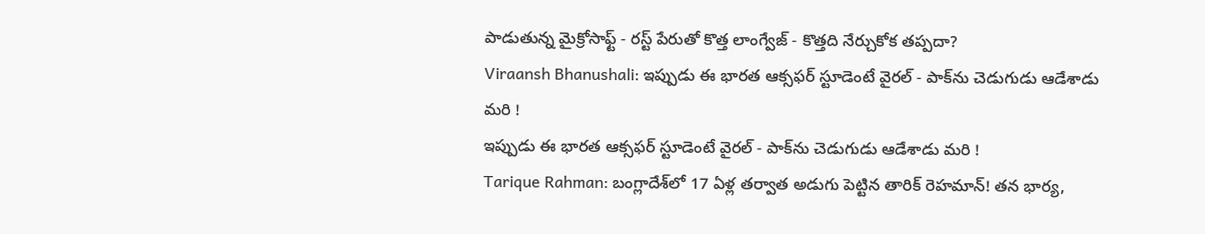పాడుతున్న మైక్రోసాఫ్ట్ - రస్ట్ పేరుతో కొత్త లాంగ్వేజ్ - కొత్తది నేర్చుకోక తప్పదా?
Viraansh Bhanushali: ఇప్పుడు ఈ భారత ఆక్సఫర్ స్టూడెంటే వైరల్ - పాక్‌ను చెడుగుడు ఆడేశాడు మరి !
ఇప్పుడు ఈ భారత ఆక్సఫర్ స్టూడెంటే వైరల్ - పాక్‌ను చెడుగుడు ఆడేశాడు మరి !
Tarique Rahman: బంగ్లాదేశ్‌లో 17 ఏళ్ల తర్వాత అడుగు పెట్టిన తారిక్ రెహమాన్! తన భార్య,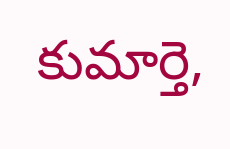కుమార్తె,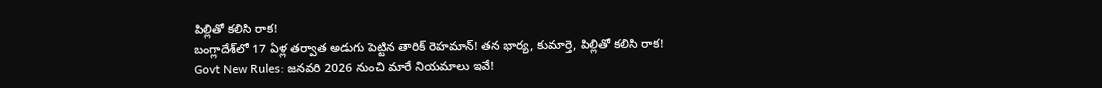పిల్లితో కలిసి రాక!
బంగ్లాదేశ్‌లో 17 ఏళ్ల తర్వాత అడుగు పెట్టిన తారిక్ రెహమాన్! తన భార్య, కుమార్తె, పిల్లితో కలిసి రాక!
Govt New Rules: జనవరి 2026 నుంచి మారే నియమాలు ఇవే!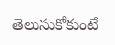తెలుసుకోకుంటే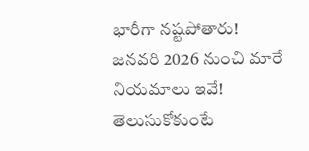భారీగా నష్టపోతారు!
జనవరి 2026 నుంచి మారే నియమాలు ఇవే! తెలుసుకోకుంటే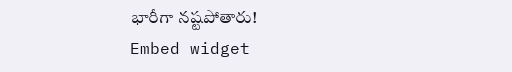భారీగా నష్టపోతారు!
Embed widget